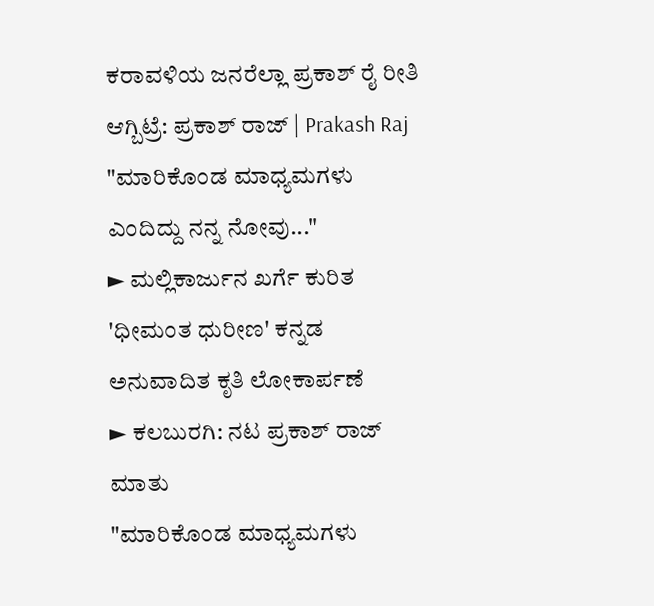ಕರಾವಳಿಯ ಜನರೆಲ್ಲಾ ಪ್ರಕಾಶ್ ರೈ ರೀತಿ ಆಗ್ಬಿಟ್ರೆ: ಪ್ರಕಾಶ್ ರಾಜ್ | Prakash Raj
"ಮಾರಿಕೊಂಡ ಮಾಧ್ಯಮಗಳು ಎಂದಿದ್ದು ನನ್ನ ನೋವು..."
► ಮಲ್ಲಿಕಾರ್ಜುನ ಖರ್ಗೆ ಕುರಿತ 'ಧೀಮಂತ ಧುರೀಣ' ಕನ್ನಡ ಅನುವಾದಿತ ಕೃತಿ ಲೋಕಾರ್ಪಣೆ
► ಕಲಬುರಗಿ: ನಟ ಪ್ರಕಾಶ್ ರಾಜ್ ಮಾತು
"ಮಾರಿಕೊಂಡ ಮಾಧ್ಯಮಗಳು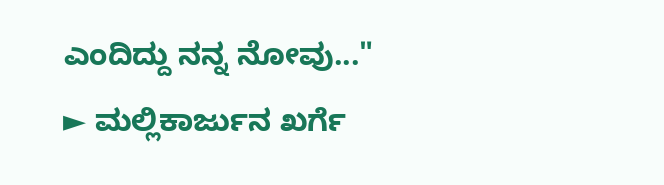ಎಂದಿದ್ದು ನನ್ನ ನೋವು..."
► ಮಲ್ಲಿಕಾರ್ಜುನ ಖರ್ಗೆ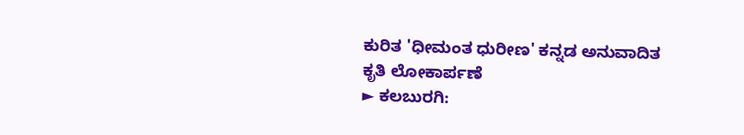ಕುರಿತ 'ಧೀಮಂತ ಧುರೀಣ' ಕನ್ನಡ ಅನುವಾದಿತ ಕೃತಿ ಲೋಕಾರ್ಪಣೆ
► ಕಲಬುರಗಿ: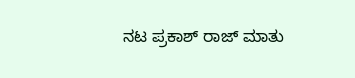ನಟ ಪ್ರಕಾಶ್ ರಾಜ್ ಮಾತು